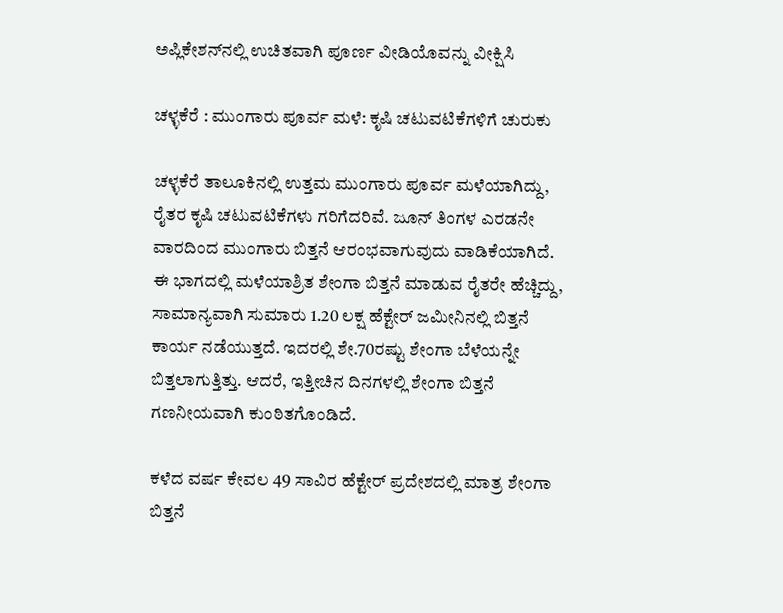ಅಪ್ಲಿಕೇಶನ್‌ನಲ್ಲಿ ಉಚಿತವಾಗಿ ಪೂರ್ಣ ವೀಡಿಯೊವನ್ನು ವೀಕ್ಷಿಸಿ

ಚಳ್ಳಕೆರೆ : ಮುಂಗಾರು ಪೂರ್ವ ಮಳೆ: ಕೃಷಿ ಚಟುವಟಿಕೆಗಳಿಗೆ ಚುರುಕು

ಚಳ್ಳಕೆರೆ ತಾಲೂಕಿನಲ್ಲಿ ಉತ್ತಮ ಮುಂಗಾರು ಪೂರ್ವ ಮಳೆಯಾಗಿದ್ದು, ರೈತರ ಕೃಷಿ ಚಟುವಟಿಕೆಗಳು ಗರಿಗೆದರಿವೆ. ಜೂನ್ ತಿಂಗಳ ಎರಡನೇ ವಾರದಿಂದ ಮುಂಗಾರು ಬಿತ್ತನೆ ಆರಂಭವಾಗುವುದು ವಾಡಿಕೆಯಾಗಿದೆ. ಈ ಭಾಗದಲ್ಲಿ ಮಳೆಯಾಶ್ರಿತ ಶೇಂಗಾ ಬಿತ್ತನೆ ಮಾಡುವ ರೈತರೇ ಹೆಚ್ಚಿದ್ದು, ಸಾಮಾನ್ಯವಾಗಿ ಸುಮಾರು 1.20 ಲಕ್ಷ ಹೆಕ್ಟೇರ್ ಜಮೀನಿನಲ್ಲಿ ಬಿತ್ತನೆ ಕಾರ್ಯ ನಡೆಯುತ್ತದೆ. ಇದರಲ್ಲಿ ಶೇ.70ರಷ್ಟು ಶೇಂಗಾ ಬೆಳೆಯನ್ನೇ ಬಿತ್ತಲಾಗುತ್ತಿತ್ತು. ಆದರೆ, ಇತ್ತೀಚಿನ ದಿನಗಳಲ್ಲಿ ಶೇಂಗಾ ಬಿತ್ತನೆ ಗಣನೀಯವಾಗಿ ಕುಂಠಿತಗೊಂಡಿದೆ.

ಕಳೆದ ವರ್ಷ ಕೇವಲ 49 ಸಾವಿರ ಹೆಕ್ಟೇರ್ ಪ್ರದೇಶದಲ್ಲಿ ಮಾತ್ರ ಶೇಂಗಾ ಬಿತ್ತನೆ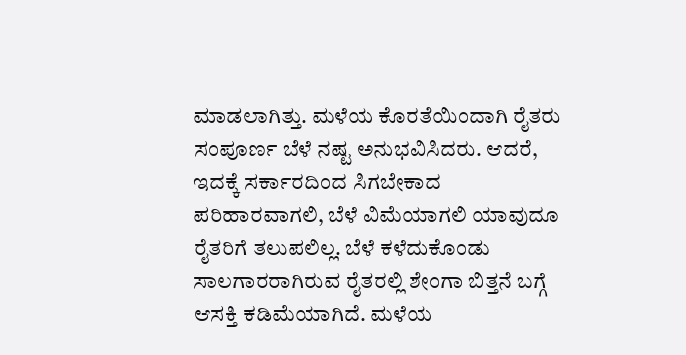ಮಾಡಲಾಗಿತ್ತು. ಮಳೆಯ ಕೊರತೆಯಿಂದಾಗಿ ರೈತರು ಸಂಪೂರ್ಣ ಬೆಳೆ ನಷ್ಟ ಅನುಭವಿಸಿದರು. ಆದರೆ, ಇದಕ್ಕೆ ಸರ್ಕಾರದಿಂದ ಸಿಗಬೇಕಾದ ಪರಿಹಾರವಾಗಲಿ, ಬೆಳೆ ವಿಮೆಯಾಗಲಿ ಯಾವುದೂ ರೈತರಿಗೆ ತಲುಪಲಿಲ್ಲ. ಬೆಳೆ ಕಳೆದುಕೊಂಡು ಸಾಲಗಾರರಾಗಿರುವ ರೈತರಲ್ಲಿ ಶೇಂಗಾ ಬಿತ್ತನೆ ಬಗ್ಗೆ ಆಸಕ್ತಿ ಕಡಿಮೆಯಾಗಿದೆ. ಮಳೆಯ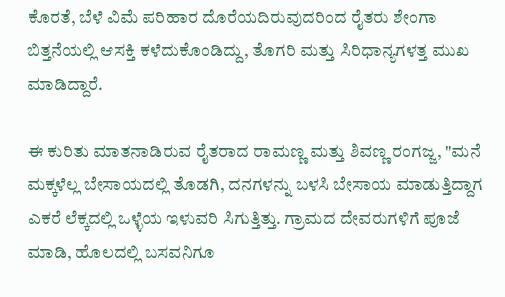ಕೊರತೆ, ಬೆಳೆ ವಿಮೆ ಪರಿಹಾರ ದೊರೆಯದಿರುವುದರಿಂದ ರೈತರು ಶೇಂಗಾ ಬಿತ್ತನೆಯಲ್ಲಿ ಆಸಕ್ತಿ ಕಳೆದುಕೊಂಡಿದ್ದು, ತೊಗರಿ ಮತ್ತು ಸಿರಿಧಾನ್ಯಗಳತ್ತ ಮುಖ ಮಾಡಿದ್ದಾರೆ.

ಈ ಕುರಿತು ಮಾತನಾಡಿರುವ ರೈತರಾದ ರಾಮಣ್ಣ ಮತ್ತು ಶಿವಣ್ಣ ರಂಗಜ್ಜ, "ಮನೆ ಮಕ್ಕಳೆಲ್ಲ ಬೇಸಾಯದಲ್ಲಿ ತೊಡಗಿ, ದನಗಳನ್ನು ಬಳಸಿ ಬೇಸಾಯ ಮಾಡುತ್ತಿದ್ದಾಗ ಎಕರೆ ಲೆಕ್ಕದಲ್ಲಿ ಒಳ್ಳೆಯ ಇಳುವರಿ ಸಿಗುತ್ತಿತ್ತು. ಗ್ರಾಮದ ದೇವರುಗಳಿಗೆ ಪೂಜೆ ಮಾಡಿ, ಹೊಲದಲ್ಲಿ ಬಸವನಿಗೂ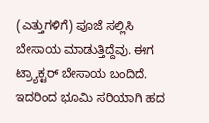(ಎತ್ತುಗಳಿಗೆ) ಪೂಜೆ ಸಲ್ಲಿಸಿ ಬೇಸಾಯ ಮಾಡುತ್ತಿದ್ದೆವು. ಈಗ ಟ್ರ್ಯಾಕ್ಟರ್ ಬೇಸಾಯ ಬಂದಿದೆ. ಇದರಿಂದ ಭೂಮಿ ಸರಿಯಾಗಿ ಹದ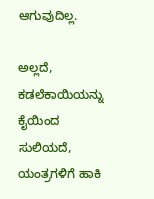ಆಗುವುದಿಲ್ಲ.

ಅಲ್ಲದೆ, ಕಡಲೆಕಾಯಿಯನ್ನು ಕೈಯಿಂದ ಸುಲಿಯದೆ, ಯಂತ್ರಗಳಿಗೆ ಹಾಕಿ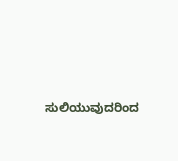ಸುಲಿಯುವುದರಿಂದ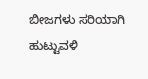ಬೀಜಗಳು ಸರಿಯಾಗಿ ಹುಟ್ಟುವಳಿ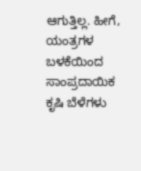ಆಗುತ್ತಿಲ್ಲ. ಹೀಗೆ, ಯಂತ್ರಗಳ ಬಳಕೆಯಿಂದ ಸಾಂಪ್ರದಾಯಿಕ ಕೃಷಿ ಬೆಳೆಗಳು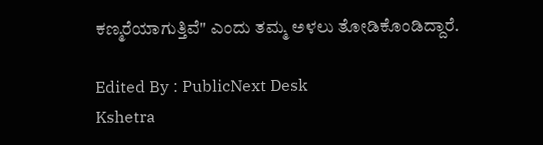ಕಣ್ಮರೆಯಾಗುತ್ತಿವೆ" ಎಂದು ತಮ್ಮ ಅಳಲು ತೋಡಿಕೊಂಡಿದ್ದಾರೆ.

Edited By : PublicNext Desk
Kshetra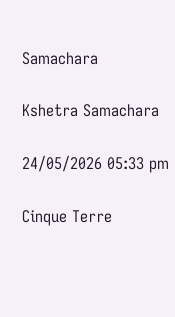Samachara

Kshetra Samachara

24/05/2026 05:33 pm

Cinque Terre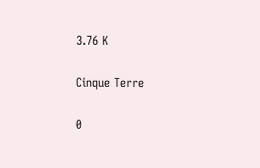3.76 K

Cinque Terre

0